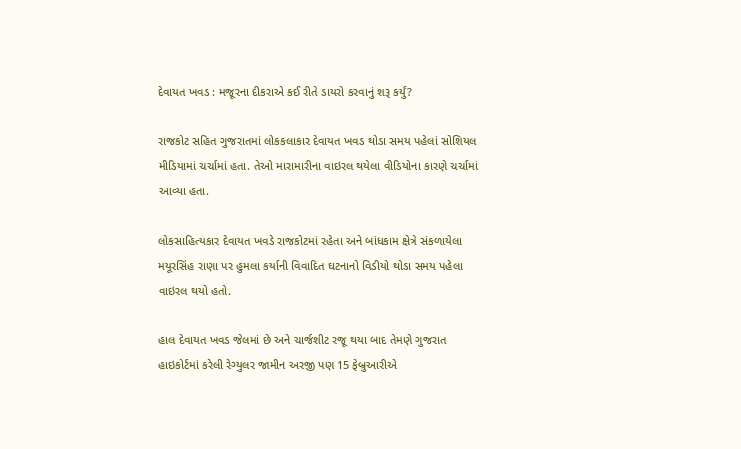દેવાયત ખવડ : મજૂરના દીકરાએ કઈ રીતે ડાયરો કરવાનું શરૂ કર્યું?

રાજકોટ સહિત ગુજરાતમાં લોકકલાકાર દેવાયત ખવડ થોડા સમય પહેલાં સોશિયલ મીડિયામાં ચર્ચામાં હતા. તેઓ મારામારીના વાઇરલ થયેલા વીડિયોના કારણે ચર્ચામાં આવ્યા હતા.

લોકસાહિત્યકાર દેવાયત ખવડે રાજકોટમાં રહેતા અને બાંધકામ ક્ષેત્રે સંકળાયેલા મયૂરસિંહ રાણા પર હુમલા કર્યાની વિવાદિત ઘટનાનો વિડીયો થોડા સમય પહેલા વાઇરલ થયો હતો.

હાલ દેવાયત ખવડ જેલમાં છે અને ચાર્જશીટ રજૂ થયા બાદ તેમણે ગુજરાત હાઇકોર્ટમાં કરેલી રેગ્યુલર જામીન અરજી પણ 15 ફેબ્રુઆરીએ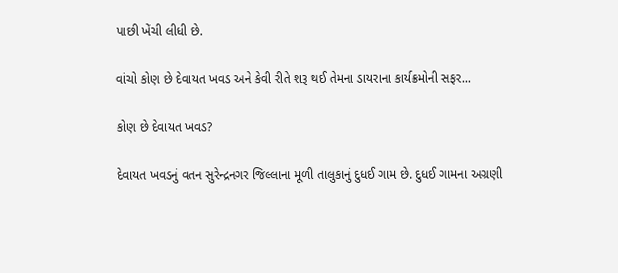પાછી ખેંચી લીધી છે.

વાંચો કોણ છે દેવાયત ખવડ અને કેવી રીતે શરૂ થઈ તેમના ડાયરાના કાર્યક્રમોની સફર...

કોણ છે દેવાયત ખવડ?

દેવાયત ખવડનું વતન સુરેન્દ્રનગર જિલ્લાના મૂળી તાલુકાનું દુધઈ ગામ છે. દુધઈ ગામના અગ્રણી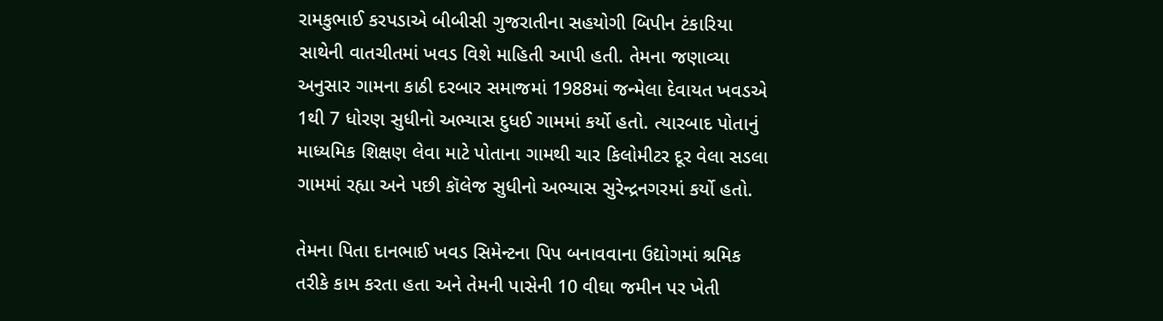રામકુભાઈ કરપડાએ બીબીસી ગુજરાતીના સહયોગી બિપીન ટંકારિયા સાથેની વાતચીતમાં ખવડ વિશે માહિતી આપી હતી. તેમના જણાવ્યા અનુસાર ગામના કાઠી દરબાર સમાજમાં 1988માં જન્મેલા દેવાયત ખવડએ 1થી 7 ધોરણ સુધીનો અભ્યાસ દુધઈ ગામમાં કર્યો હતો. ત્યારબાદ પોતાનું માધ્યમિક શિક્ષણ લેવા માટે પોતાના ગામથી ચાર કિલોમીટર દૂર વેલા સડલા ગામમાં રહ્યા અને પછી કૉલેજ સુધીનો અભ્યાસ સુરેન્દ્રનગરમાં કર્યો હતો.

તેમના પિતા દાનભાઈ ખવડ સિમેન્ટના પિપ બનાવવાના ઉદ્યોગમાં શ્રમિક તરીકે કામ કરતા હતા અને તેમની પાસેની 10 વીઘા જમીન પર ખેતી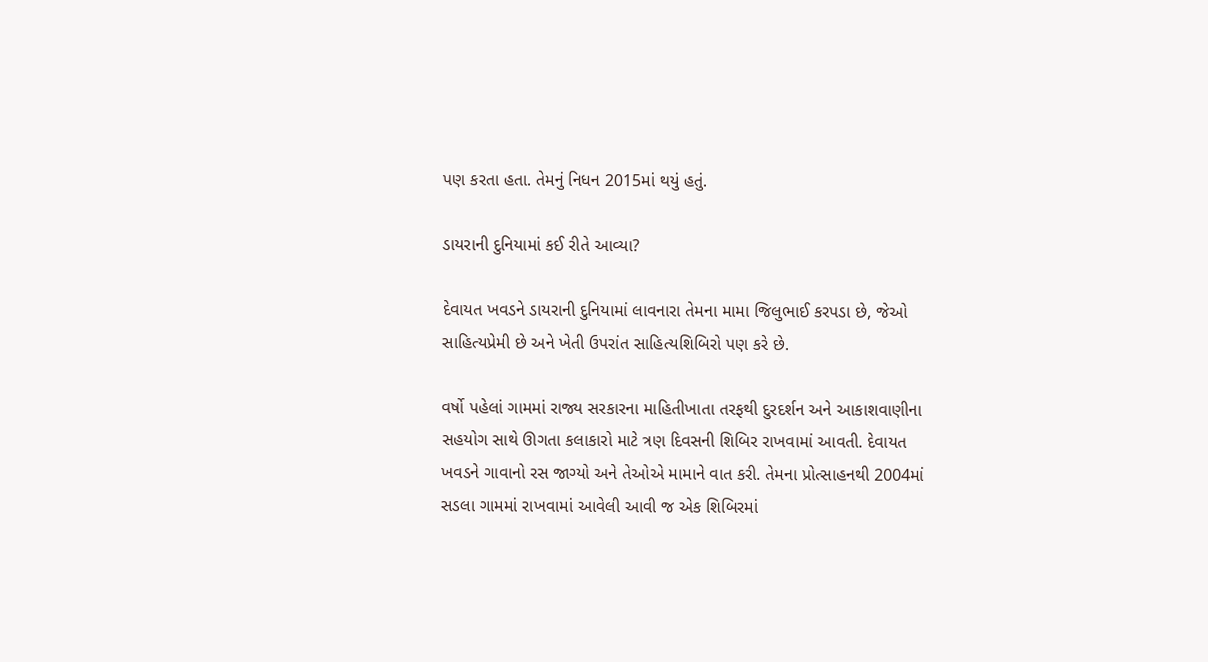પણ કરતા હતા. તેમનું નિધન 2015માં થયું હતું.

ડાયરાની દુનિયામાં કઈ રીતે આવ્યા?

દેવાયત ખવડને ડાયરાની દુનિયામાં લાવનારા તેમના મામા જિલુભાઈ કરપડા છે, જેઓ સાહિત્યપ્રેમી છે અને ખેતી ઉપરાંત સાહિત્યશિબિરો પણ કરે છે.

વર્ષો પહેલાં ગામમાં રાજ્ય સરકારના માહિતીખાતા તરફથી દુરદર્શન અને આકાશવાણીના સહયોગ સાથે ઊગતા કલાકારો માટે ત્રણ દિવસની શિબિર રાખવામાં આવતી. દેવાયત ખવડને ગાવાનો રસ જાગ્યો અને તેઓએ મામાને વાત કરી. તેમના પ્રોત્સાહનથી 2004માં સડલા ગામમાં રાખવામાં આવેલી આવી જ એક શિબિરમાં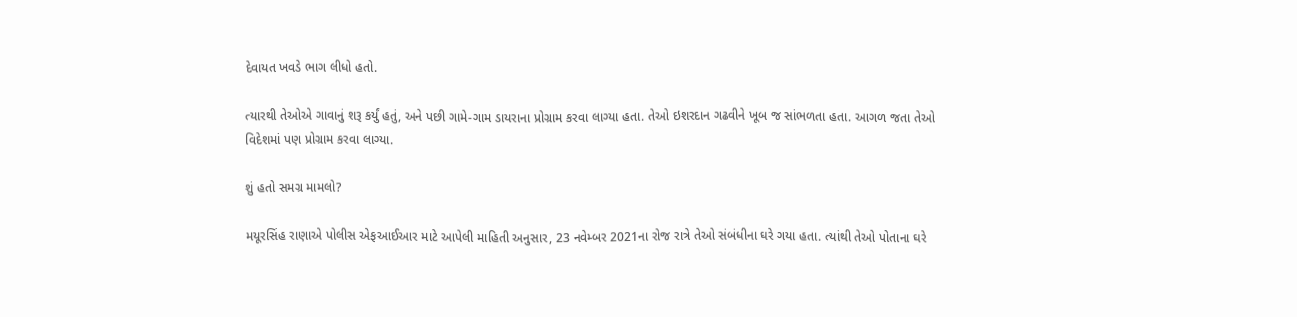દેવાયત ખવડે ભાગ લીધો હતો.

ત્યારથી તેઓએ ગાવાનું શરૂ કર્યું હતું, અને પછી ગામે-ગામ ડાયરાના પ્રોગ્રામ કરવા લાગ્યા હતા. તેઓ ઇશરદાન ગઢવીને ખૂબ જ સાંભળતા હતા. આગળ જતા તેઓ વિદેશમાં પણ પ્રોગ્રામ કરવા લાગ્યા.

શું હતો સમગ્ર મામલો?

મયૂરસિંહ રાણાએ પોલીસ એફઆઈઆર માટે આપેલી માહિતી અનુસાર, 23 નવેમ્બર 2021ના રોજ રાત્રે તેઓ સંબંધીના ઘરે ગયા હતા. ત્યાંથી તેઓ પોતાના ઘરે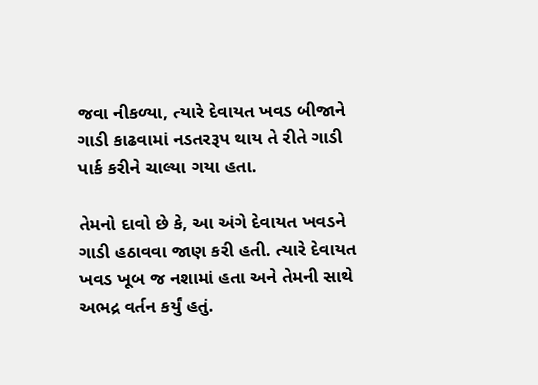જવા નીકળ્યા, ત્યારે દેવાયત ખવડ બીજાને ગાડી કાઢવામાં નડતરરૂપ થાય તે રીતે ગાડી પાર્ક કરીને ચાલ્યા ગયા હતા.

તેમનો દાવો છે કે, આ અંગે દેવાયત ખવડને ગાડી હઠાવવા જાણ કરી હતી. ત્યારે દેવાયત ખવડ ખૂબ જ નશામાં હતા અને તેમની સાથે અભદ્ર વર્તન કર્યું હતું.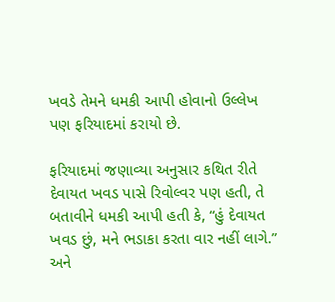ખવડે તેમને ધમકી આપી હોવાનો ઉલ્લેખ પણ ફરિયાદમાં કરાયો છે.

ફરિયાદમાં જણાવ્યા અનુસાર કથિત રીતે દેવાયત ખવડ પાસે રિવોલ્વર પણ હતી, તે બતાવીને ધમકી આપી હતી કે, “હું દેવાયત ખવડ છું, મને ભડાકા કરતા વાર નહીં લાગે.” અને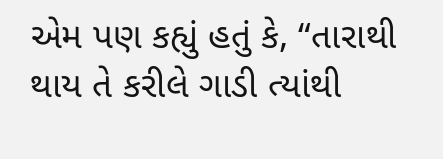એમ પણ કહ્યું હતું કે, “તારાથી થાય તે કરીલે ગાડી ત્યાંથી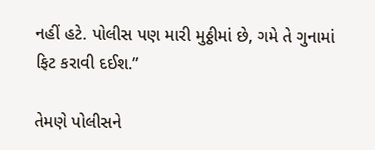નહીં હટે. પોલીસ પણ મારી મુઠ્ઠીમાં છે, ગમે તે ગુનામાં ફિટ કરાવી દઈશ.”

તેમણે પોલીસને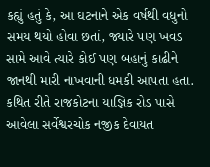કહ્યું હતું કે, આ ઘટનાને એક વર્ષથી વધુનો સમય થયો હોવા છતાં, જ્યારે પણ ખવડ સામે આવે ત્યારે કોઈ પણ બહાનું કાઢીને જાનથી મારી નાખવાની ધમકી આપતા હતા. કથિત રીતે રાજકોટના યાજ્ઞિક રોડ પાસે આવેલા સર્વેશ્વરચોક નજીક દેવાયત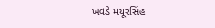ખવડે મયૂરસિંહ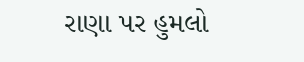રાણા પર હુમલો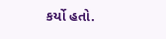કર્યો હતો.